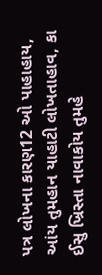પત્ર લોખના કારણ12 ઓ પાહાહાય, આંય તુમહાન યાહાટી લોખતાહાવ, કા ઈસુ ખ્રિસ્તા નાવાકોય તુમહે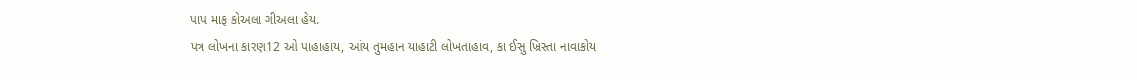પાપ માફ કોઅલા ગીઅલા હેય.
પત્ર લોખના કારણ12 ઓ પાહાહાય, આંય તુમહાન યાહાટી લોખતાહાવ, કા ઈસુ ખ્રિસ્તા નાવાકોય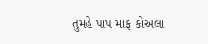તુમહે પાપ માફ કોઅલા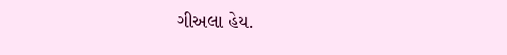ગીઅલા હેય.